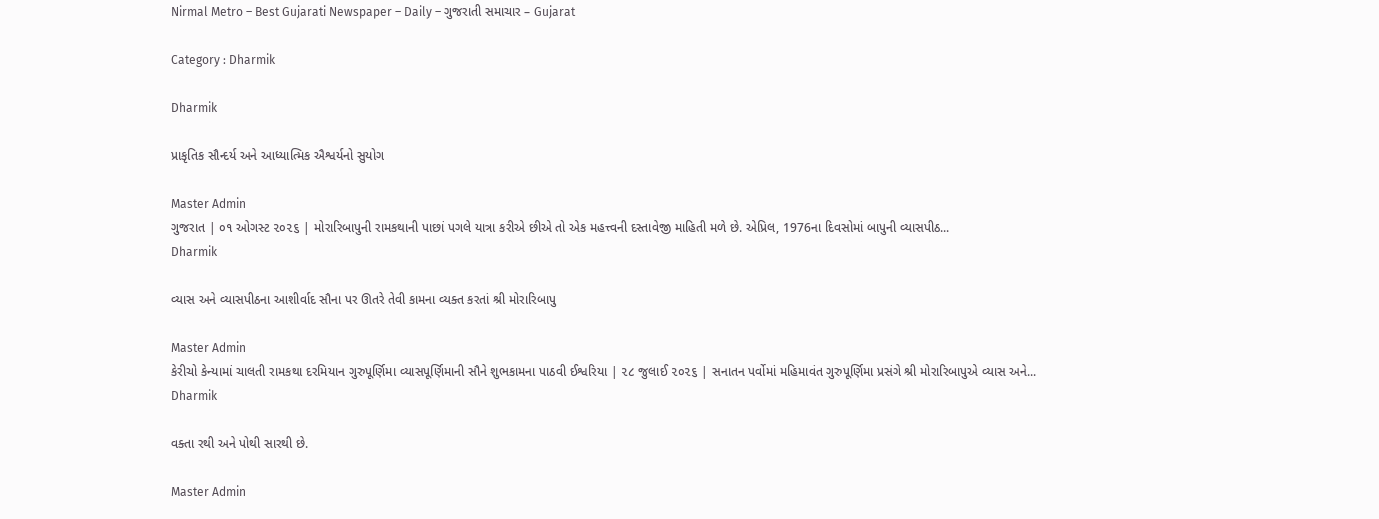Nirmal Metro – Best Gujarati Newspaper – Daily – ગુજરાતી સમાચાર – Gujarat

Category : Dharmik

Dharmik

પ્રાકૃતિક સૌન્દર્ય અને આધ્યાત્મિક ઐશ્વર્યનો સુયોગ

Master Admin
ગુજરાત | ૦૧ ઓગસ્ટ ૨૦૨૬ | મોરારિબાપુની રામકથાની પાછાં પગલે યાત્રા કરીએ છીએ તો એક મહત્ત્વની દસ્તાવેજી માહિતી મળે છે. એપ્રિલ, 1976ના દિવસોમાં બાપુની વ્યાસપીઠ...
Dharmik

વ્યાસ અને વ્યાસપીઠના આશીર્વાદ સૌના પર ઊતરે તેવી કામના વ્યક્ત કરતાં શ્રી મોરારિબાપુ

Master Admin
કેરીચો કેન્યામાં ચાલતી રામકથા દરમિયાન ગુરુપૂર્ણિમા વ્યાસપૂર્ણિમાની સૌને શુભકામના પાઠવી ઈશ્વરિયા | ૨૮ જુલાઈ ૨૦૨૬ | સનાતન પર્વોમાં મહિમાવંત ગુરુપૂર્ણિમા પ્રસંગે શ્રી મોરારિબાપુએ વ્યાસ અને...
Dharmik

વક્તા રથી અને પોથી સારથી છે.

Master Admin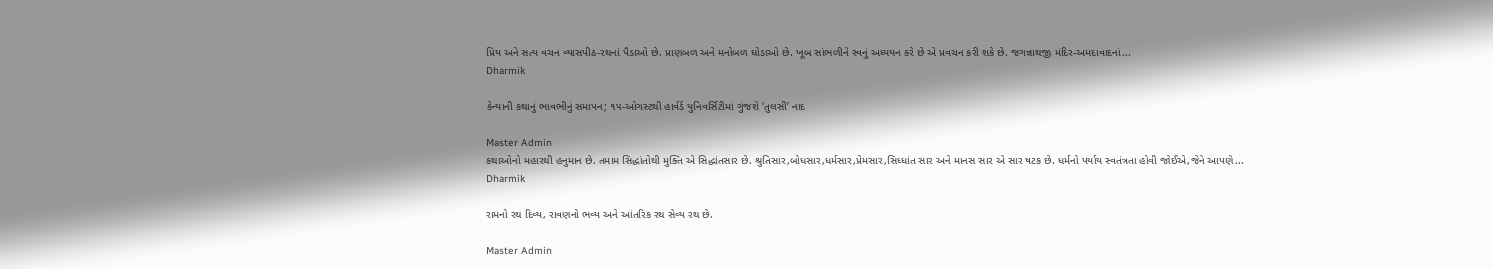પ્રિય અને સત્ય વચન વ્યાસપીઠ-રથનાં પૈડાઓ છે. પ્રાણબળ અને મનોબળ ઘોડાઓ છે. ખૂબ સાંભળીને સ્વનું અધ્યયન કરે છે એ પ્રવચન કરી શકે છે. જગન્નાથજી મંદિર-અમદાવાદનાં...
Dharmik

કેન્યાની કથાનું ભાવભીનું સમાપન; ૧૫-ઓગસ્ટથી હાર્વર્ડ યુનિવર્સિટીમાં ગુંજશે ‘તુલસી’ નાદ

Master Admin
કથાઓનો મહારથી હનુમાન છે. તમામ સિદ્ધાંતોથી મુક્તિ એ સિદ્ધાંતસાર છે. શ્રુતિસાર,બોધસાર,ધર્મસાર,પ્રેમસાર,સિધ્ધાંત સાર અને માનસ સાર એ સાર ષટક છે. ધર્મનો પર્યાય સ્વતંત્રતા હોવી જોઈએ,જેને આપણે...
Dharmik

રામનો રથ દિવ્ય, રાવણનો ભવ્ય અને આંતરિક રથ સેવ્ય રથ છે.

Master Admin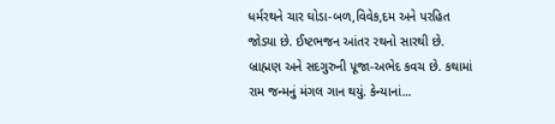ધર્મરથને ચાર ઘોડા-બળ,વિવેક,દમ અને પરહિત જોડ્યા છે. ઈષ્ટભજન આંતર રથનો સારથી છે. બ્રાહ્મણ અને સદગુરુની પૂજા-અભેદ કવચ છે. કથામાં રામ જન્મનું મંગલ ગાન થયું. કેન્યાનાં...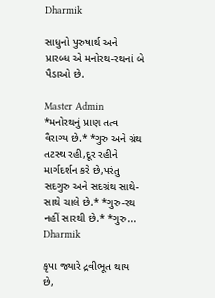Dharmik

સાધુનો પુરુષાર્થ અને પ્રારબ્ધ એ મનોરથ-રથનાં બે પૈડાઓ છે.

Master Admin
*મનોરથનું પ્રાણ તત્વ વૈરાગ્ય છે.* *ગુરુ અને ગ્રંથ તટસ્થ રહી,દૂર રહીને માર્ગદર્શન કરે છે,પરંતુ સદગુરુ અને સદગ્રંથ સાથે-સાથે ચાલે છે.* *ગુરુ-રથ નહીં સારથી છે.* *ગુરુ...
Dharmik

કૃપા જ્યારે દ્રવીભૂત થાય છે,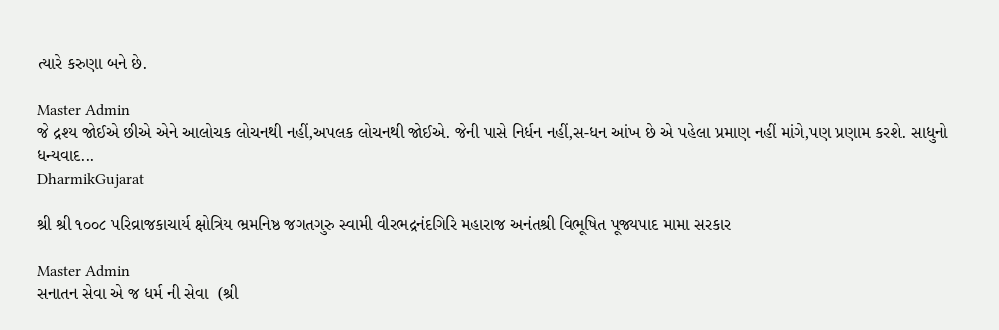ત્યારે કરુણા બને છે.

Master Admin
જે દ્રશ્ય જોઈએ છીએ એને આલોચક લોચનથી નહીં,અપલક લોચનથી જોઈએ. જેની પાસે નિર્ધન નહીં,સ-ધન આંખ છે એ પહેલા પ્રમાણ નહીં માંગે,પણ પ્રણામ કરશે. સાધુનો ધન્યવાદ...
DharmikGujarat

શ્રી શ્રી ૧૦૦૮ પરિવ્રાજકાચાર્ય ક્ષોત્રિય ભ્રમનિષ્ઠ જગતગુરુ સ્વામી વીરભદ્રનંદગિરિ મહારાજ અનંતશ્રી વિભૂષિત પૂજ્યપાદ મામા સરકાર

Master Admin
સનાતન સેવા એ જ ધર્મ ની સેવા  (શ્રી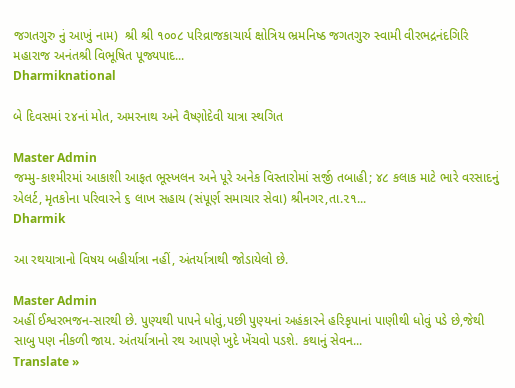જગતગુરુ નું આખું નામ)  શ્રી શ્રી ૧૦૦૮ પરિવ્રાજકાચાર્ય ક્ષોત્રિય ભ્રમનિષ્ઠ જગતગુરુ સ્વામી વીરભદ્રનંદગિરિ મહારાજ અનંતશ્રી વિભૂષિત પૂજ્યપાદ...
Dharmiknational

બે દિવસમાં ૨૪નાં મોત, અમરનાથ અને વૈષ્ણોદેવી યાત્રા સ્થગિત

Master Admin
જમ્મુ-કાશ્મીરમાં આકાશી આફત ભૂસ્ખલન અને પૂરે અનેક વિસ્તારોમાં સર્જી તબાહી; ૪૮ કલાક માટે ભારે વરસાદનું એલર્ટ, મૃતકોના પરિવારને ૬ લાખ સહાય (સંપૂર્ણ સમાચાર સેવા) શ્રીનગર,તા.૨૧...
Dharmik

આ રથયાત્રાનો વિષય બહીર્યાત્રા નહીં, અંતર્યાત્રાથી જોડાયેલો છે.

Master Admin
અહીં ઈશ્વરભજન-સારથી છે. પુણ્યથી પાપને ધોવું,પછી પુણ્યનાં અહંકારને હરિકૃપાનાં પાણીથી ધોવું પડે છે,જેથી સાબુ પણ નીકળી જાય. અંતર્યાત્રાનો રથ આપણે ખુદે ખેંચવો પડશે. કથાનું સેવન...
Translate »